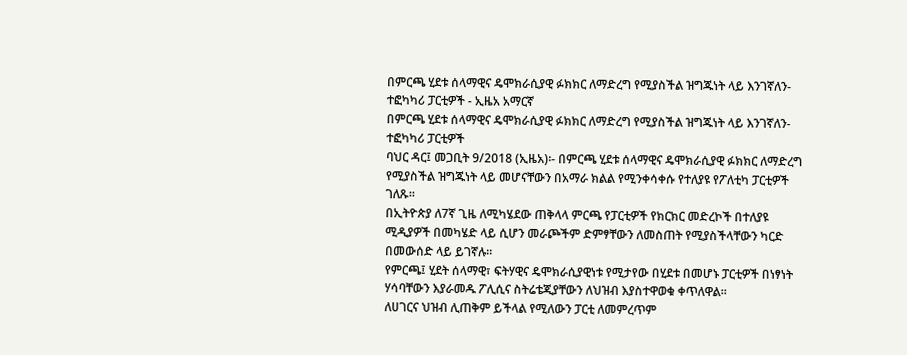በምርጫ ሂደቱ ሰላማዊና ዴሞክራሲያዊ ፉክክር ለማድረግ የሚያስችል ዝግጁነት ላይ እንገኛለን- ተፎካካሪ ፓርቲዎች - ኢዜአ አማርኛ
በምርጫ ሂደቱ ሰላማዊና ዴሞክራሲያዊ ፉክክር ለማድረግ የሚያስችል ዝግጁነት ላይ እንገኛለን- ተፎካካሪ ፓርቲዎች
ባህር ዳር፤ መጋቢት 9/2018 (ኢዜአ)፡- በምርጫ ሂደቱ ሰላማዊና ዴሞክራሲያዊ ፉክክር ለማድረግ የሚያስችል ዝግጁነት ላይ መሆናቸውን በአማራ ክልል የሚንቀሳቀሱ የተለያዩ የፖለቲካ ፓርቲዎች ገለጹ።
በኢትዮጵያ ለ7ኛ ጊዜ ለሚካሄደው ጠቅላላ ምርጫ የፓርቲዎች የክርክር መድረኮች በተለያዩ ሚዲያዎች በመካሄድ ላይ ሲሆን መራጮችም ድምፃቸውን ለመስጠት የሚያስችላቸውን ካርድ በመውሰድ ላይ ይገኛሉ።
የምርጫ፤ ሂደት ሰላማዊ፣ ፍትሃዊና ዴሞክራሲያዊነቱ የሚታየው በሂደቱ በመሆኑ ፓርቲዎች በነፃነት ሃሳባቸውን እያራመዱ ፖሊሲና ስትሬቴጂያቸውን ለህዝብ እያስተዋወቁ ቀጥለዋል።
ለሀገርና ህዝብ ሊጠቅም ይችላል የሚለውን ፓርቲ ለመምረጥም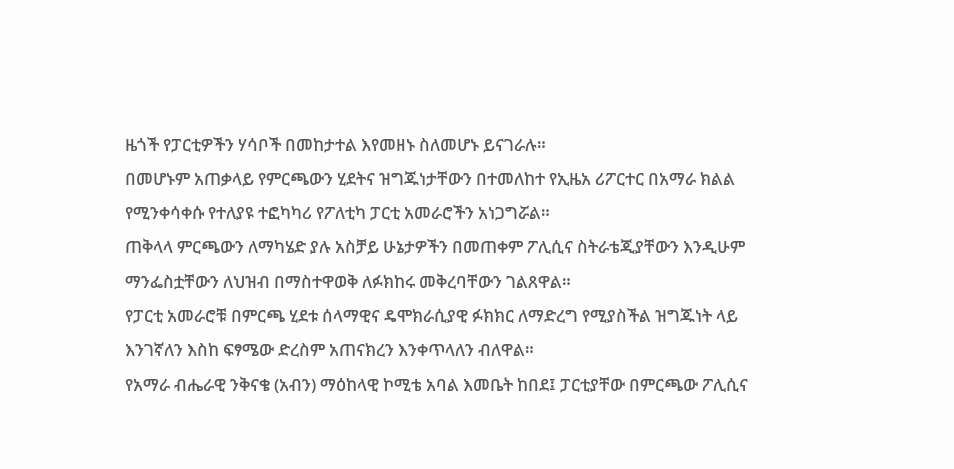ዜጎች የፓርቲዎችን ሃሳቦች በመከታተል እየመዘኑ ስለመሆኑ ይናገራሉ።
በመሆኑም አጠቃላይ የምርጫውን ሂደትና ዝግጁነታቸውን በተመለከተ የኢዜአ ሪፖርተር በአማራ ክልል የሚንቀሳቀሱ የተለያዩ ተፎካካሪ የፖለቲካ ፓርቲ አመራሮችን አነጋግሯል።
ጠቅላላ ምርጫውን ለማካሄድ ያሉ አስቻይ ሁኔታዎችን በመጠቀም ፖሊሲና ስትራቴጂያቸውን እንዲሁም ማንፌስቷቸውን ለህዝብ በማስተዋወቅ ለፉክከሩ መቅረባቸውን ገልጸዋል።
የፓርቲ አመራሮቹ በምርጫ ሂደቱ ሰላማዊና ዴሞክራሲያዊ ፉክክር ለማድረግ የሚያስችል ዝግጁነት ላይ እንገኛለን እስከ ፍፃሜው ድረስም አጠናክረን እንቀጥላለን ብለዋል።
የአማራ ብሔራዊ ንቅናቄ (አብን) ማዕከላዊ ኮሚቴ አባል እመቤት ከበደ፤ ፓርቲያቸው በምርጫው ፖሊሲና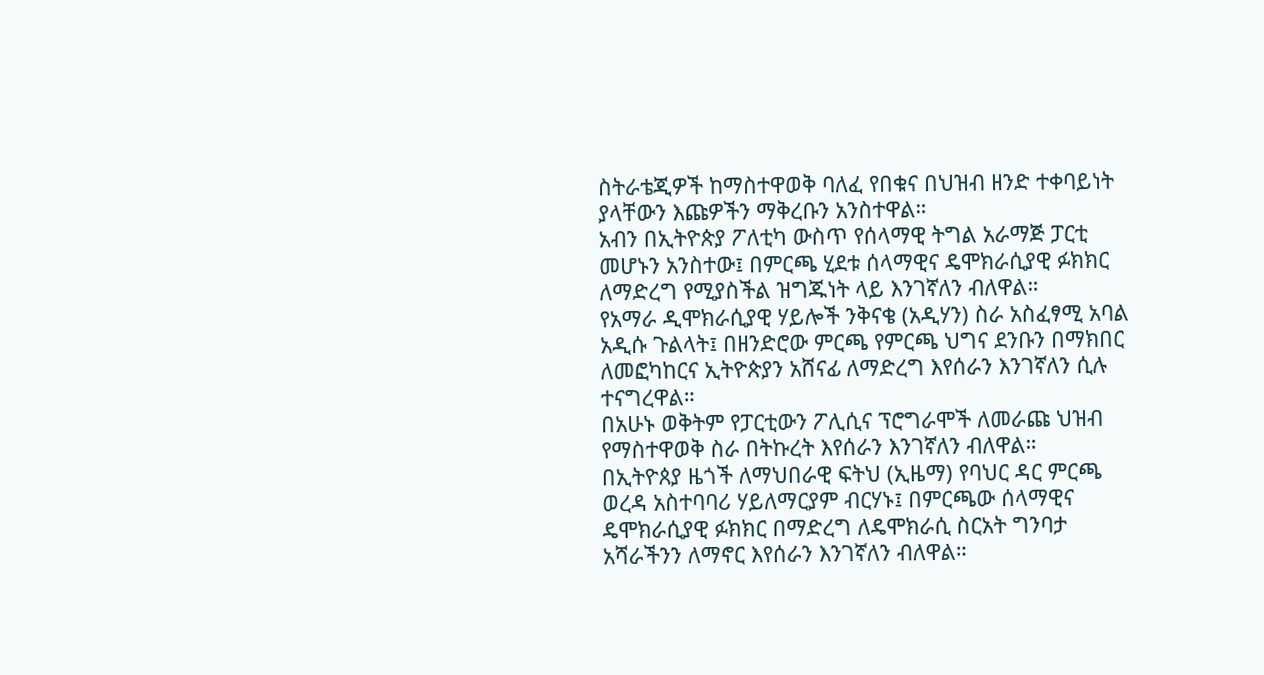ስትራቴጂዎች ከማስተዋወቅ ባለፈ የበቁና በህዝብ ዘንድ ተቀባይነት ያላቸውን እጩዎችን ማቅረቡን አንስተዋል።
አብን በኢትዮጵያ ፖለቲካ ውስጥ የሰላማዊ ትግል አራማጅ ፓርቲ መሆኑን አንስተው፤ በምርጫ ሂደቱ ሰላማዊና ዴሞክራሲያዊ ፉክክር ለማድረግ የሚያስችል ዝግጁነት ላይ እንገኛለን ብለዋል።
የአማራ ዲሞክራሲያዊ ሃይሎች ንቅናቄ (አዲሃን) ስራ አስፈፃሚ አባል አዲሱ ጉልላት፤ በዘንድሮው ምርጫ የምርጫ ህግና ደንቡን በማክበር ለመፎካከርና ኢትዮጵያን አሸናፊ ለማድረግ እየሰራን እንገኛለን ሲሉ ተናግረዋል።
በአሁኑ ወቅትም የፓርቲውን ፖሊሲና ፕሮግራሞች ለመራጩ ህዝብ የማስተዋወቅ ስራ በትኩረት እየሰራን እንገኛለን ብለዋል።
በኢትዮጰያ ዜጎች ለማህበራዊ ፍትህ (ኢዜማ) የባህር ዳር ምርጫ ወረዳ አስተባባሪ ሃይለማርያም ብርሃኑ፤ በምርጫው ሰላማዊና ዴሞክራሲያዊ ፉክክር በማድረግ ለዴሞክራሲ ስርአት ግንባታ አሻራችንን ለማኖር እየሰራን እንገኛለን ብለዋል።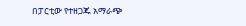በፓርቲው የተዘጋጁ አማራጭ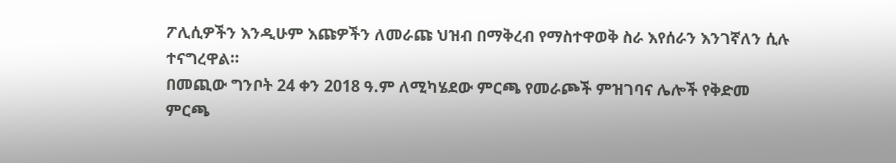ፖሊሲዎችን እንዲሁም እጩዎችን ለመራጩ ህዝብ በማቅረብ የማስተዋወቅ ስራ እየሰራን እንገኛለን ሲሉ ተናግረዋል።
በመጪው ግንቦት 24 ቀን 2018 ዓ.ም ለሚካሄደው ምርጫ የመራጮች ምዝገባና ሌሎች የቅድመ ምርጫ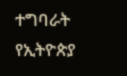ተግባራት የኢትዮጵያ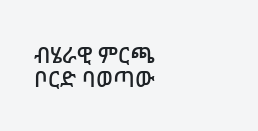ብሄራዊ ምርጫ ቦርድ ባወጣው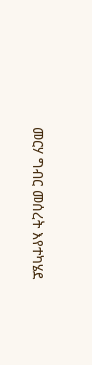መርሃ ግብር መሰረት እየተካሄደ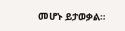መሆኑ ይታወቃል።